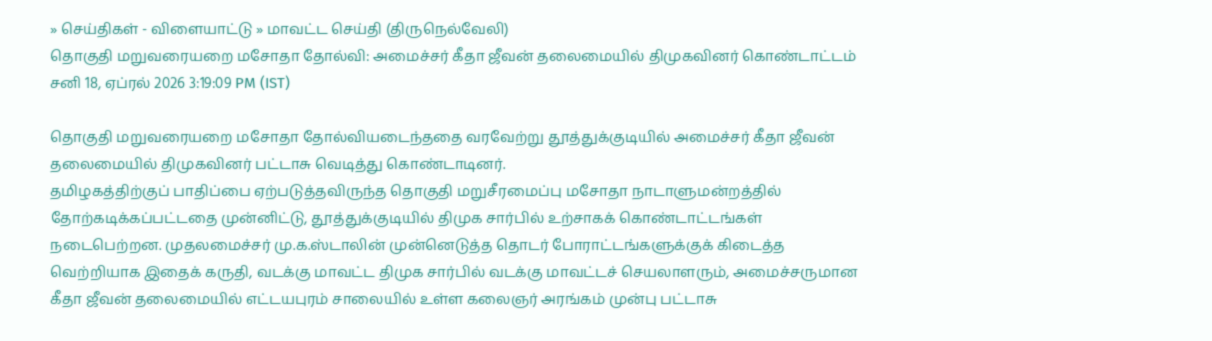» செய்திகள் - விளையாட்டு » மாவட்ட செய்தி (திருநெல்வேலி)
தொகுதி மறுவரையறை மசோதா தோல்வி: அமைச்சர் கீதா ஜீவன் தலைமையில் திமுகவினர் கொண்டாட்டம்
சனி 18, ஏப்ரல் 2026 3:19:09 PM (IST)

தொகுதி மறுவரையறை மசோதா தோல்வியடைந்ததை வரவேற்று தூத்துக்குடியில் அமைச்சர் கீதா ஜீவன் தலைமையில் திமுகவினர் பட்டாசு வெடித்து கொண்டாடினர்.
தமிழகத்திற்குப் பாதிப்பை ஏற்படுத்தவிருந்த தொகுதி மறுசீரமைப்பு மசோதா நாடாளுமன்றத்தில் தோற்கடிக்கப்பட்டதை முன்னிட்டு, தூத்துக்குடியில் திமுக சார்பில் உற்சாகக் கொண்டாட்டங்கள் நடைபெற்றன. முதலமைச்சர் மு.க.ஸ்டாலின் முன்னெடுத்த தொடர் போராட்டங்களுக்குக் கிடைத்த வெற்றியாக இதைக் கருதி, வடக்கு மாவட்ட திமுக சார்பில் வடக்கு மாவட்டச் செயலாளரும், அமைச்சருமான கீதா ஜீவன் தலைமையில் எட்டயபுரம் சாலையில் உள்ள கலைஞர் அரங்கம் முன்பு பட்டாசு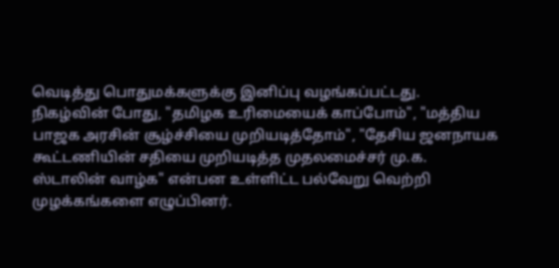வெடித்து பொதுமக்களுக்கு இனிப்பு வழங்கப்பட்டது.
நிகழ்வின் போது, "தமிழக உரிமையைக் காப்போம்", "மத்திய பாஜக அரசின் சூழ்ச்சியை முறியடித்தோம்", "தேசிய ஜனநாயக கூட்டணியின் சதியை முறியடித்த முதலமைச்சர் மு.க. ஸ்டாலின் வாழ்க" என்பன உள்ளிட்ட பல்வேறு வெற்றி முழக்கங்களை எழுப்பினர்.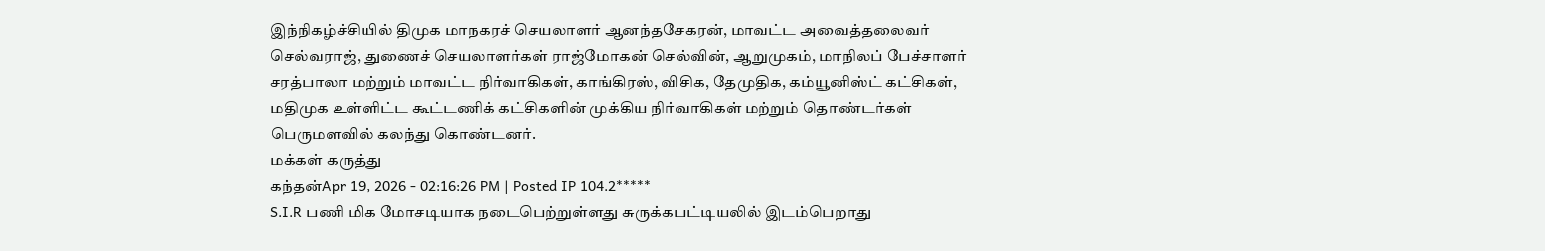இந்நிகழ்ச்சியில் திமுக மாநகரச் செயலாளர் ஆனந்தசேகரன், மாவட்ட அவைத்தலைவர் செல்வராஜ், துணைச் செயலாளர்கள் ராஜ்மோகன் செல்வின், ஆறுமுகம், மாநிலப் பேச்சாளர் சரத்பாலா மற்றும் மாவட்ட நிர்வாகிகள், காங்கிரஸ், விசிக, தேமுதிக, கம்யூனிஸ்ட் கட்சிகள், மதிமுக உள்ளிட்ட கூட்டணிக் கட்சிகளின் முக்கிய நிர்வாகிகள் மற்றும் தொண்டர்கள் பெருமளவில் கலந்து கொண்டனர்.
மக்கள் கருத்து
கந்தன்Apr 19, 2026 - 02:16:26 PM | Posted IP 104.2*****
S.I.R பணி மிக மோசடியாக நடைபெற்றுள்ளது சுருக்கபட்டியலில் இடம்பெறாது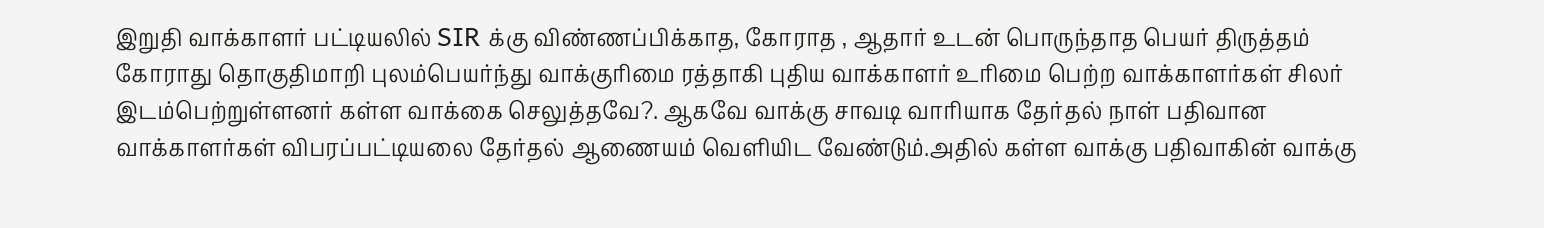இறுதி வாக்காளர் பட்டியலில் SIR க்கு விண்ணப்பிக்காத, கோராத , ஆதார் உடன் பொருந்தாத பெயர் திருத்தம் கோராது தொகுதிமாறி புலம்பெயர்ந்து வாக்குரிமை ரத்தாகி புதிய வாக்காளர் உரிமை பெற்ற வாக்காளர்கள் சிலர் இடம்பெற்றுள்ளனர் கள்ள வாக்கை செலுத்தவே?. ஆகவே வாக்கு சாவடி வாரியாக தேர்தல் நாள் பதிவான வாக்காளர்கள் விபரப்பட்டியலை தேர்தல் ஆணையம் வெளியிட வேண்டும்.அதில் கள்ள வாக்கு பதிவாகின் வாக்கு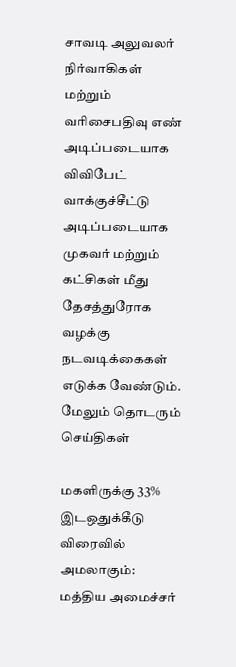சாவடி அலுவலர் நிர்வாகிகள் மற்றும் வரிசைபதிவு எண் அடிப்படையாக விவிபேட் வாக்குச்சீட்டு அடிப்படையாக முகவர் மற்றும் கட்சிகள் மீது தேசத்துரோக வழக்கு நடவடிக்கைகள் எடுக்க வேண்டும்.
மேலும் தொடரும் செய்திகள்

மகளிருக்கு 33% இடஒதுக்கீடு விரைவில் அமலாகும்: மத்திய அமைச்சர்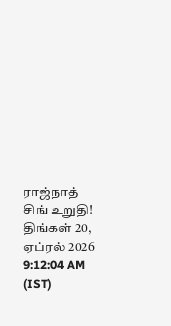ராஜ்நாத் சிங் உறுதி!
திங்கள் 20, ஏப்ரல் 2026 9:12:04 AM (IST)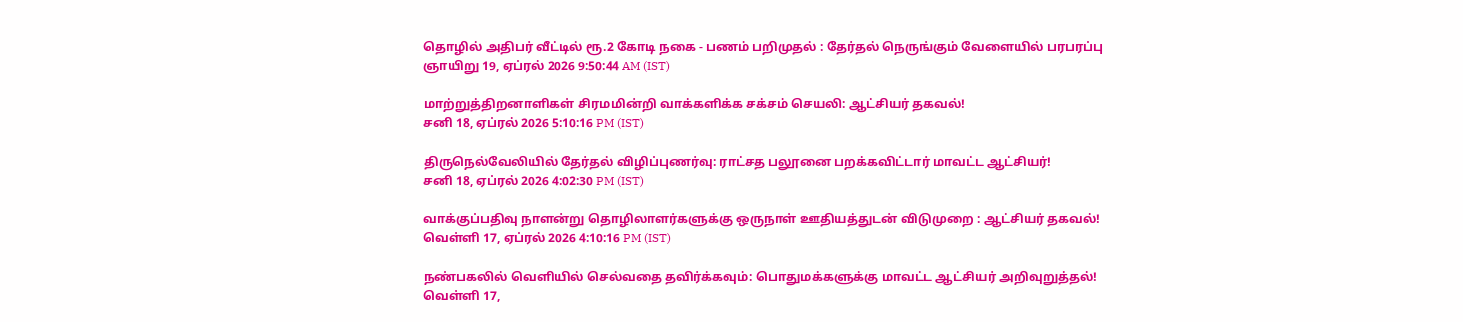தொழில் அதிபர் வீட்டில் ரூ.2 கோடி நகை - பணம் பறிமுதல் : தேர்தல் நெருங்கும் வேளையில் பரபரப்பு
ஞாயிறு 19, ஏப்ரல் 2026 9:50:44 AM (IST)

மாற்றுத்திறனாளிகள் சிரமமின்றி வாக்களிக்க சக்சம் செயலி: ஆட்சியர் தகவல்!
சனி 18, ஏப்ரல் 2026 5:10:16 PM (IST)

திருநெல்வேலியில் தேர்தல் விழிப்புணர்வு: ராட்சத பலூனை பறக்கவிட்டார் மாவட்ட ஆட்சியர்!
சனி 18, ஏப்ரல் 2026 4:02:30 PM (IST)

வாக்குப்பதிவு நாளன்று தொழிலாளர்களுக்கு ஒருநாள் ஊதியத்துடன் விடுமுறை : ஆட்சியர் தகவல்!
வெள்ளி 17, ஏப்ரல் 2026 4:10:16 PM (IST)

நண்பகலில் வெளியில் செல்வதை தவிர்க்கவும்: பொதுமக்களுக்கு மாவட்ட ஆட்சியர் அறிவுறுத்தல்!
வெள்ளி 17,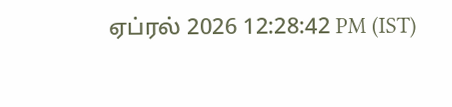ஏப்ரல் 2026 12:28:42 PM (IST)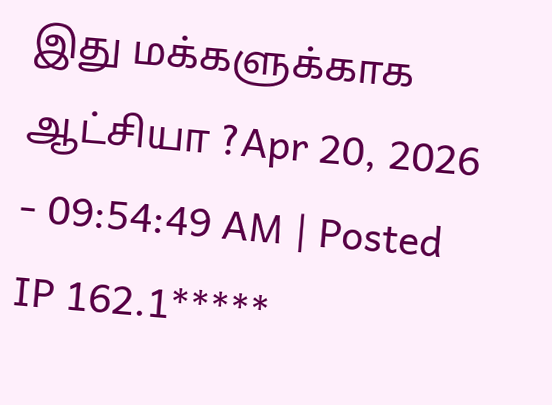இது மக்களுக்காக ஆட்சியா ?Apr 20, 2026 - 09:54:49 AM | Posted IP 162.1*****